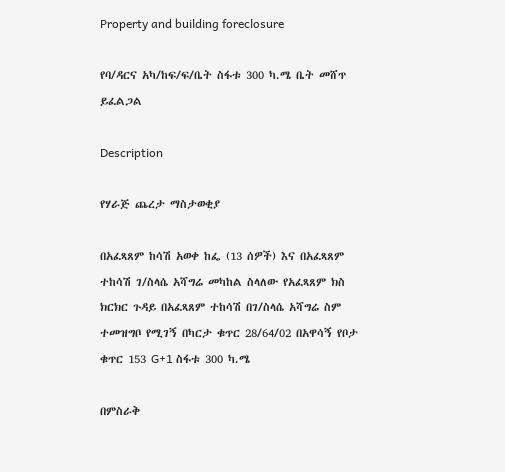Property and building foreclosure

የባ/ዳርና አካ/ከፍ/ፍ/ቤት ስፋቱ 300 ካ.ሜ ቤት መሸጥ ይፈልጋል

Description

የሃራጅ ጨረታ ማስታወቂያ

በአፈጻጸም ከሳሽ አወቀ ከፌ (13 ሰዎች) እና በአፈጻጸም ተከሳሽ ገ/ስላሴ አሻግሬ መካከል ስላለው የአፈጻጸም ክስ ክርክር ጉዳይ በአፈጻጸም ተከሳሽ በገ/ስላሴ አሻግሬ ስም ተመዝግቦ የሚገኝ በካርታ ቁጥር 28/64/02 በአዋሳኝ የቦታ ቁጥር 153 G+1 ስፋቱ 300 ካ.ሜ

በምስራቅ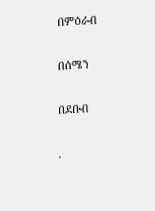በምዕራብ

በሰሜን

በደቡብ

.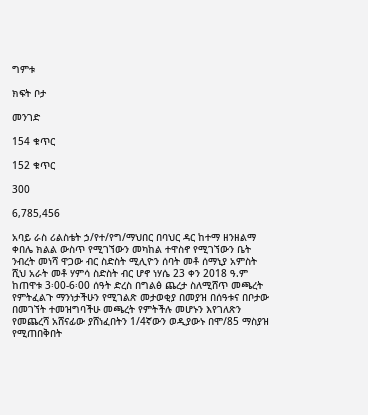ግምቱ

ክፍት ቦታ

መንገድ

154 ቁጥር

152 ቁጥር

300

6,785,456

አባይ ራስ ሪልስቴት ኃ/የተ/የግ/ማህበር በባህር ዳር ከተማ ዘንዘልማ ቀበሌ ክልል ውስጥ የሚገኘውን መካከል ተዋስኖ የሚገኘውን ቤት ንብረት መነሻ ዋጋው ብር ስድስት ሚሊዮን ሰባት መቶ ሰማኒያ አምስት ሺህ አራት መቶ ሃምሳ ስድስት ብር ሆኖ ነሃሴ 23 ቀን 2018 ዓ.ም ከጠዋቱ 3፡00-6፡00 ሰዓት ድረስ በግልፅ ጨረታ ስለሚሸጥ መጫረት የምትፈልጉ ማንነታችሁን የሚገልጽ መታወቂያ በመያዝ በሰዓቱና በቦታው በመገኘት ተመዝግባችሁ መጫረት የምትችሉ መሆኑን እየገለጽን የመጨረሻ አሸናፊው ያሸነፈበትን 1/4ኛውን ወዲያውኑ በሞ/85 ማስያዝ የሚጠበቅበት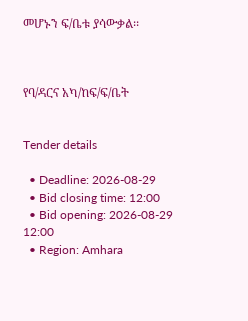መሆኑን ፍ/ቤቱ ያሳውቃል፡፡



የባ/ዳርና አካ/ከፍ/ፍ/ቤት


Tender details

  • Deadline: 2026-08-29
  • Bid closing time: 12:00
  • Bid opening: 2026-08-29 12:00
  • Region: Amhara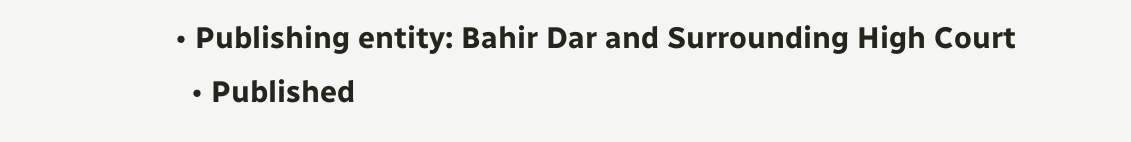• Publishing entity: Bahir Dar and Surrounding High Court
  • Published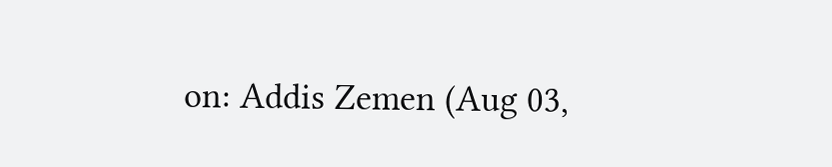on: Addis Zemen (Aug 03,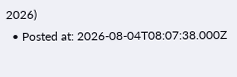2026)
  • Posted at: 2026-08-04T08:07:38.000Z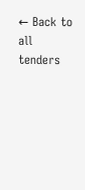← Back to all tenders